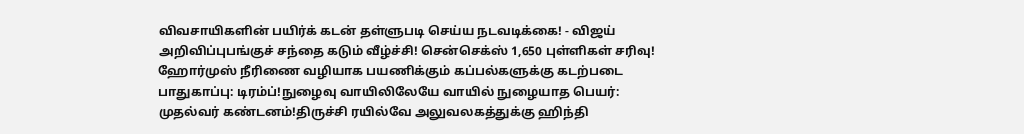விவசாயிகளின் பயிர்க் கடன் தள்ளுபடி செய்ய நடவடிக்கை! - விஜய் அறிவிப்புபங்குச் சந்தை கடும் வீழ்ச்சி! சென்செக்ஸ் 1,650 புள்ளிகள் சரிவு! ஹோர்முஸ் நீரிணை வழியாக பயணிக்கும் கப்பல்களுக்கு கடற்படை பாதுகாப்பு: டிரம்ப்!நுழைவு வாயிலிலேயே வாயில் நுழையாத பெயர்: முதல்வர் கண்டனம்!திருச்சி ரயில்வே அலுவலகத்துக்கு ஹிந்தி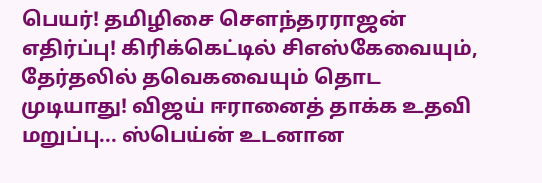பெயர்! தமிழிசை செளந்தரராஜன் எதிர்ப்பு! கிரிக்கெட்டில் சிஎஸ்கேவையும், தேர்தலில் தவெகவையும் தொட முடியாது! விஜய் ஈரானைத் தாக்க உதவி மறுப்பு... ஸ்பெய்ன் உடனான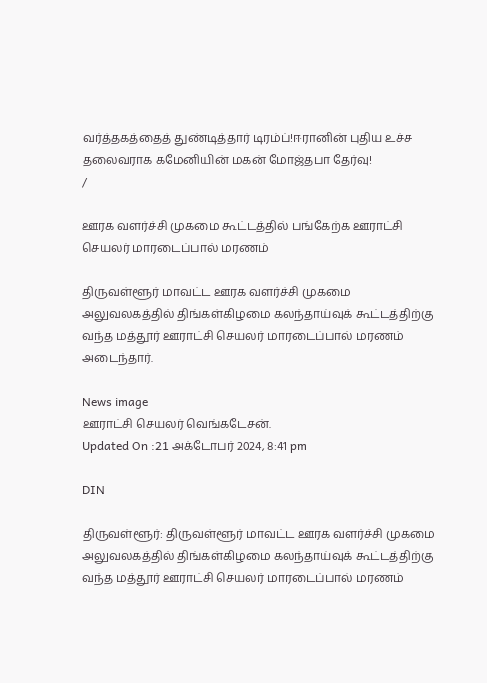வர்த்தகத்தைத் துண்டித்தார் டிரம்ப்!ஈரானின் புதிய உச்ச தலைவராக கமேனியின் மகன் மோஜ்தபா தேர்வு!
/

ஊரக வளர்ச்சி முகமை கூட்டத்தில் பங்கேற்க ஊராட்சி செயலர் மாரடைப்பால் மரணம்

திருவள்ளூர் மாவட்ட ஊரக வளர்ச்சி முகமை அலுவலகத்தில் திங்கள்கிழமை கலந்தாய்வுக் கூட்டத்திற்கு வந்த மத்தூர் ஊராட்சி செயலர் மாரடைப்பால் மரணம் அடைந்தார்.

News image
ஊராட்சி செயலர் வெங்கடேசன்.
Updated On :21 அக்டோபர் 2024, 8:41 pm

DIN

திருவள்ளூர்: திருவள்ளூர் மாவட்ட ஊரக வளர்ச்சி முகமை அலுவலகத்தில் திங்கள்கிழமை கலந்தாய்வுக் கூட்டத்திற்கு வந்த மத்தூர் ஊராட்சி செயலர் மாரடைப்பால் மரணம்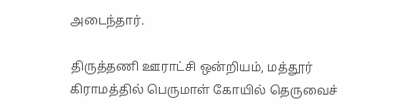அடைந்தார்.

திருத்தணி ஊராட்சி ஒன்றியம், மத்தூர் கிராமத்தில் பெருமாள் கோயில் தெருவைச்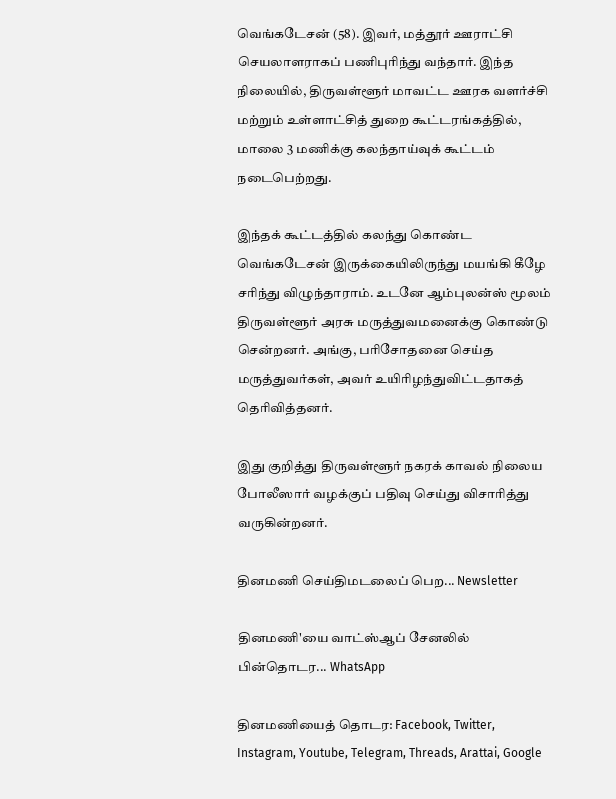வெங்கடேசன் (58). இவர், மத்தூர் ஊராட்சி செயலாளராகப் பணிபுரிந்து வந்தார். இந்த நிலையில், திருவள்ளூர் மாவட்ட ஊரக வளர்ச்சி மற்றும் உள்ளாட்சித் துறை கூட்டரங்கத்தில், மாலை 3 மணிக்கு கலந்தாய்வுக் கூட்டம் நடைபெற்றது.

இந்தக் கூட்டத்தில் கலந்து கொண்ட வெங்கடேசன் இருக்கையிலிருந்து மயங்கி கீழே சரிந்து விழுந்தாராம். உடனே ஆம்புலன்ஸ் மூலம் திருவள்ளூர் அரசு மருத்துவமனைக்கு கொண்டு சென்றனர். அங்கு, பரிசோதனை செய்த மருத்துவர்கள், அவர் உயிரிழந்துவிட்டதாகத் தெரிவித்தனர்.

இது குறித்து திருவள்ளூர் நகரக் காவல் நிலைய போலீஸார் வழக்குப் பதிவு செய்து விசாரித்து வருகின்றனர்.

தினமணி செய்திமடலைப் பெற... Newsletter

தினமணி'யை வாட்ஸ்ஆப் சேனலில் பின்தொடர... WhatsApp

தினமணியைத் தொடர: Facebook, Twitter, Instagram, Youtube, Telegram, Threads, Arattai, Google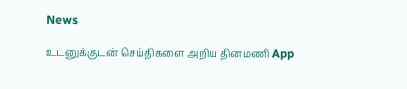News

உடனுக்குடன் செய்திகளை அறிய தினமணி App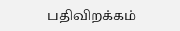பதிவிறக்கம்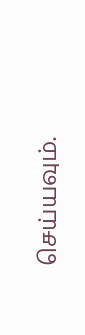செய்யவும்.